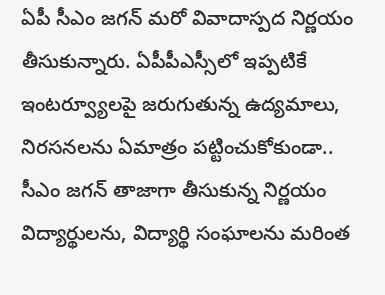ఏపీ సీఎం జగన్ మరో వివాదాస్పద నిర్ణయం తీసుకున్నారు. ఏపీపీఎస్సీలో ఇప్పటికే ఇంటర్వ్యూలపై జరుగుతున్న ఉద్యమాలు, నిరసనలను ఏమాత్రం పట్టించుకోకుండా.. సీఎం జగన్ తాజాగా తీసుకున్న నిర్ణయం విద్యార్థులను, విద్యార్థి సంఘాలను మరింత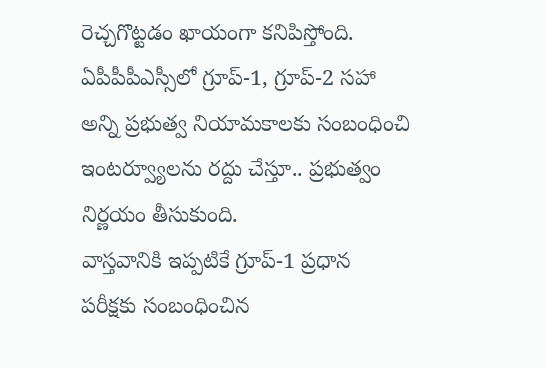రెచ్చగొట్టడం ఖాయంగా కనిపిస్తోంది. ఏపీపీపీఎస్సీలో గ్రూప్-1, గ్రూప్-2 సహా అన్ని ప్రభుత్వ నియామకాలకు సంబంధించి ఇంటర్వ్యూలను రద్దు చేస్తూ.. ప్రభుత్వం నిర్ణయం తీసుకుంది.
వాస్తవానికి ఇప్పటికే గ్రూప్-1 ప్రధాన పరీక్షకు సంబంధించిన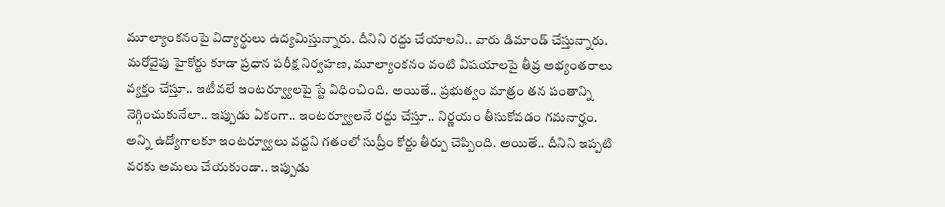మూల్యాంకనంపై విద్యార్థులు ఉద్యమిస్తున్నారు. దీనిని రద్దు చేయాలని.. వారు డిమాండ్ చేస్తున్నారు. మరోవైపు హైకోర్టు కూడా ప్రధాన పరీక్ష నిర్వహణ, మూల్యాంకనం వంటి విషయాలపై తీవ్ర అభ్యంతరాలు వ్యక్తం చేస్తూ.. ఇటీవలే ఇంటర్వ్యూలపై స్టే విధించింది. అయితే.. ప్రభుత్వం మాత్రం తన పంతాన్ని నెగ్గించుకునేలా.. ఇప్పుడు ఏకంగా.. ఇంటర్వ్యూలనే రద్దు చేస్తూ.. నిర్ణయం తీసుకోవడం గమనార్హం.
అన్ని ఉద్యోగాలకూ ఇంటర్వ్యూలు వద్దని గతంలో సుప్రీం కోర్టు తీర్పు చెప్పింది. అయితే.. దీనిని ఇప్పటి వరకు అమలు చేయకుండా.. ఇప్పుడు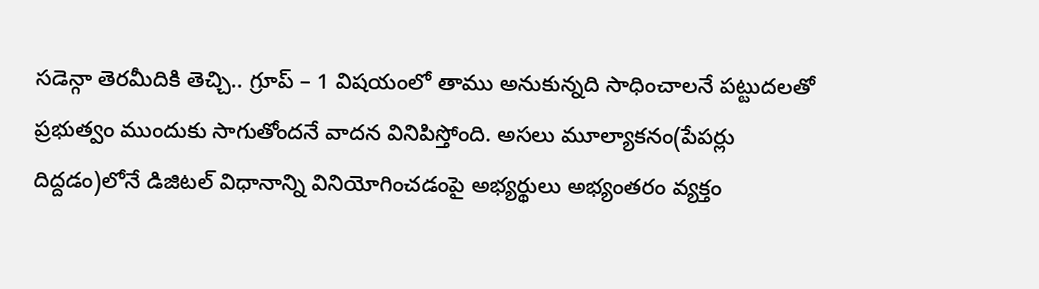సడెన్గా తెరమీదికి తెచ్చి.. గ్రూప్ – 1 విషయంలో తాము అనుకున్నది సాధించాలనే పట్టుదలతో ప్రభుత్వం ముందుకు సాగుతోందనే వాదన వినిపిస్తోంది. అసలు మూల్యాకనం(పేపర్లు దిద్దడం)లోనే డిజిటల్ విధానాన్ని వినియోగించడంపై అభ్యర్థులు అభ్యంతరం వ్యక్తం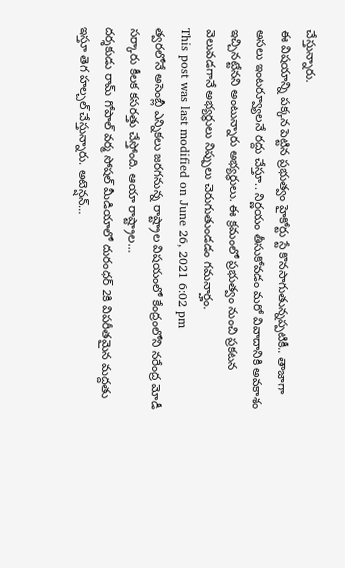చేస్తున్నారు.
ఈ విషయాన్ని పక్కన పెట్టిన ప్రభుత్వం హైకోర్టు స్టే కొనసాగుతున్నప్పటికీ.. తాజాగా అసలు ఇంటర్వ్యూలనే రద్దు చేస్తూ.. నిర్ణయం తీసుకోవడం మరో వివాదానికి అవకాశం ఇచ్చినట్టేనని అంటున్నారు అభ్యర్థులు. ఈ క్రమంలో ప్రభుత్వం నుంచి ప్రకటన వెలువడగానే అభ్యర్థులు నిప్పులు చెరుగుతుండడం గమనార్హం.
This post was last modified on June 26, 2021 6:02 pm
త్వరలోనే అసెంబ్లీ ఎన్నికలు జరగనున్న రాష్ట్రాల విషయంలో కేంద్రంలోని నరేంద్ర మోడీ సర్కారు కీలక కసరత్తు చేస్తోంది. ఆయా రాష్ట్రాల…
దర్శకుడు రామ్ గోపాల్ వర్మ సోషల్ మీడియాలో దురంధర్ 2కి విపరీతమైన మద్దతు ఇస్తూ తెగ హల్చల్ చేస్తున్నారు. అటెన్షన్…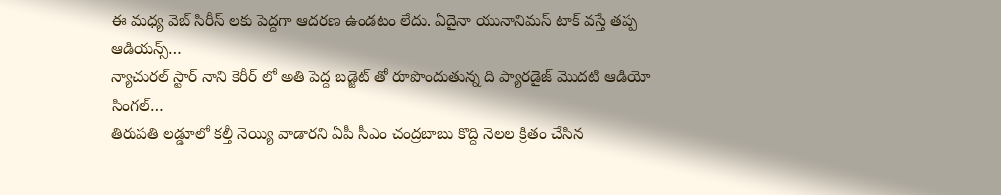ఈ మధ్య వెబ్ సిరీస్ లకు పెద్దగా ఆదరణ ఉండటం లేదు. ఏదైనా యునానిమస్ టాక్ వస్తే తప్ప ఆడియన్స్…
న్యాచురల్ స్టార్ నాని కెరీర్ లో అతి పెద్ద బడ్జెట్ తో రూపొందుతున్న ది ప్యారడైజ్ మొదటి ఆడియో సింగల్…
తిరుపతి లడ్డూలో కల్తీ నెయ్యి వాడారని ఏపీ సీఎం చంద్రబాబు కొద్ది నెలల క్రితం చేసిన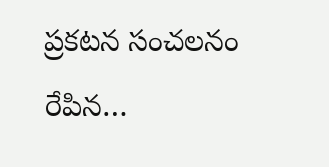ప్రకటన సంచలనం రేపిన…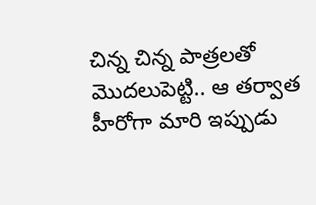చిన్న చిన్న పాత్రలతో మొదలుపెట్టి.. ఆ తర్వాత హీరోగా మారి ఇప్పుడు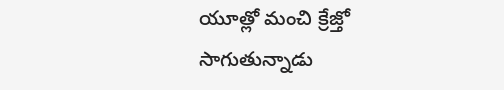యూత్లో మంచి క్రేజ్తో సాగుతున్నాడు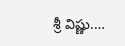శ్రీ విష్ణు.…